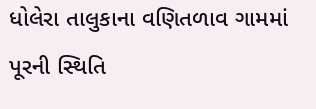ધોલેરા તાલુકાના વણિતળાવ ગામમાં પૂરની સ્થિતિ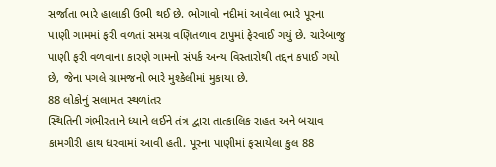સર્જાતા ભારે હાલાકી ઉભી થઈ છે. ભોગાવો નદીમાં આવેલા ભારે પૂરના પાણી ગામમાં ફરી વળતાં સમગ્ર વણિતળાવ ટાપુમાં ફેરવાઈ ગયું છે. ચારેબાજુ પાણી ફરી વળવાના કારણે ગામનો સંપર્ક અન્ય વિસ્તારોથી તદ્દન કપાઈ ગયો છે, જેના પગલે ગ્રામજનો ભારે મુશ્કેલીમાં મુકાયા છે.
88 લોકોનું સલામત સ્થળાંતર
સ્થિતિની ગંભીરતાને ધ્યાને લઈને તંત્ર દ્વારા તાત્કાલિક રાહત અને બચાવ કામગીરી હાથ ધરવામાં આવી હતી. પૂરના પાણીમાં ફસાયેલા કુલ 88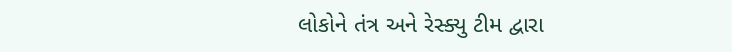લોકોને તંત્ર અને રેસ્ક્યુ ટીમ દ્વારા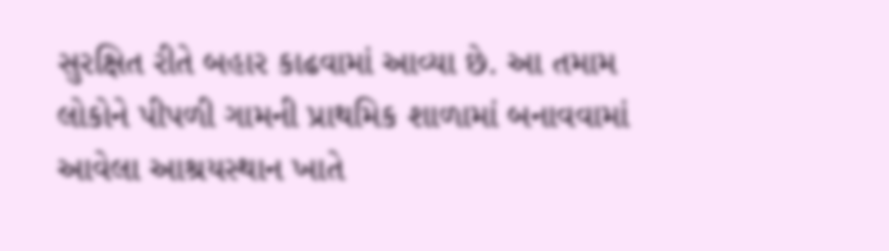સુરક્ષિત રીતે બહાર કાઢવામાં આવ્યા છે. આ તમામ લોકોને પીપળી ગામની પ્રાથમિક શાળામાં બનાવવામાં આવેલા આશ્રયસ્થાન ખાતે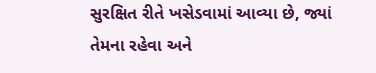સુરક્ષિત રીતે ખસેડવામાં આવ્યા છે, જ્યાં તેમના રહેવા અને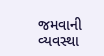જમવાની વ્યવસ્થા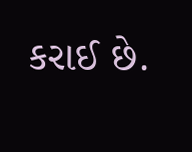કરાઈ છે.